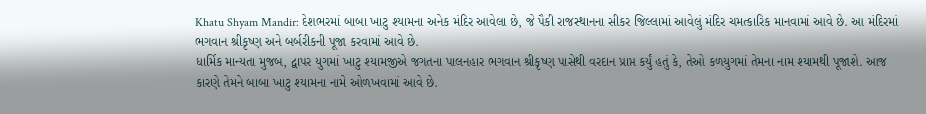Khatu Shyam Mandir: દેશભરમાં બાબા ખાટુ શ્યામના અનેક મંદિર આવેલા છે, જે પૈકી રાજસ્થાનના સીકર જિલ્લામાં આવેલું મંદિર ચમત્કારિક માનવામાં આવે છે. આ મંદિરમાં ભગવાન શ્રીકૃષ્ણ અને બર્બરીકની પૂજા કરવામાં આવે છે.
ધાર્મિક માન્યતા મુજબ, દ્વાપર યુગમાં ખાટુ શ્યામજીએ જગતના પાલનહાર ભગવાન શ્રીકૃષ્ણ પાસેથી વરદાન પ્રાપ્ત કર્યું હતું કે, તેઓ કળયુગમાં તેમના નામ શ્યામથી પૂજાશે. આજ કારણે તેમને બાબા ખાટુ શ્યામના નામે ઓળખવામાં આવે છે.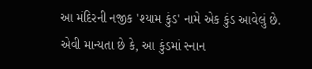આ મંદિરની નજીક 'શ્યામ કુંડ' નામે એક કુંડ આવેલું છે. એવી માન્યતા છે કે, આ કુંડમાં સ્નાન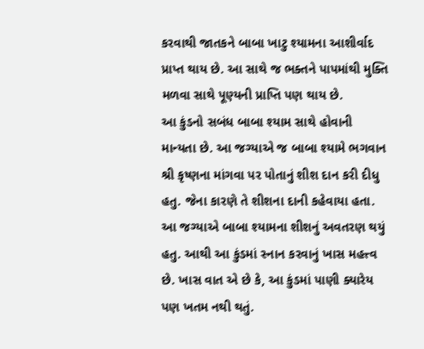કરવાથી જાતકને બાબા ખાટુ શ્યામના આશીર્વાદ પ્રાપ્ત થાય છે. આ સાથે જ ભક્તને પાપમાંથી મુક્તિ મળવા સાથે પૂણ્યની પ્રાપ્તિ પણ થાય છે.
આ કુંડનો સબંધ બાબા શ્યામ સાથે હોવાની માન્યતા છે. આ જગ્યાએ જ બાબા શ્યામે ભગવાન શ્રી કૃષ્ણના માંગવા પર પોતાનું શીશ દાન કરી દીધુ હતુ. જેના કારણે તે શીશના દાની કહેવાયા હતા. આ જગ્યાએ બાબા શ્યામના શીશનું અવતરણ થયું હતુ. આથી આ કુંડમાં સ્નાન કરવાનું ખાસ મહત્ત્વ છે. ખાસ વાત એ છે કે, આ કુંડમાં પાણી ક્યારેય પણ ખતમ નથી થતું.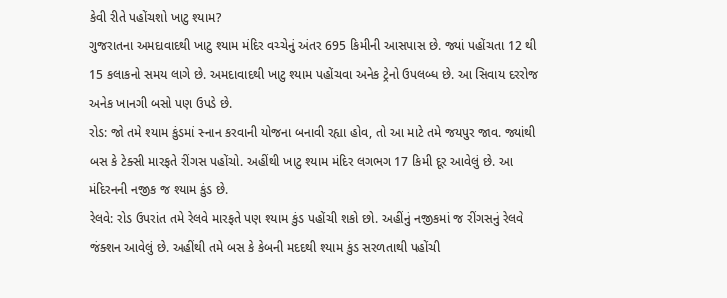કેવી રીતે પહોંચશો ખાટુ શ્યામ?
ગુજરાતના અમદાવાદથી ખાટુ શ્યામ મંદિર વચ્ચેનું અંતર 695 કિમીની આસપાસ છે. જ્યાં પહોંચતા 12 થી 15 કલાકનો સમય લાગે છે. અમદાવાદથી ખાટુ શ્યામ પહોંચવા અનેક ટ્રેનો ઉપલબ્ધ છે. આ સિવાય દરરોજ અનેક ખાનગી બસો પણ ઉપડે છે.
રોડ: જો તમે શ્યામ કુંડમાં સ્નાન કરવાની યોજના બનાવી રહ્યા હોવ, તો આ માટે તમે જયપુર જાવ. જ્યાંથી બસ કે ટેક્સી મારફતે રીંગસ પહોંચો. અહીંથી ખાટુ શ્યામ મંદિર લગભગ 17 કિમી દૂર આવેલું છે. આ મંદિરનની નજીક જ શ્યામ કુંડ છે.
રેલવે: રોડ ઉપરાંત તમે રેલવે મારફતે પણ શ્યામ કુંડ પહોંચી શકો છો. અહીંનું નજીકમાં જ રીંગસનું રેલવે જંક્શન આવેલું છે. અહીંથી તમે બસ કે કેબની મદદથી શ્યામ કુંડ સરળતાથી પહોંચી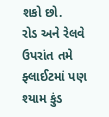શકો છો.
રોડ અને રેલવે ઉપરાંત તમે ફ્લાઈટમાં પણ શ્યામ કુંડ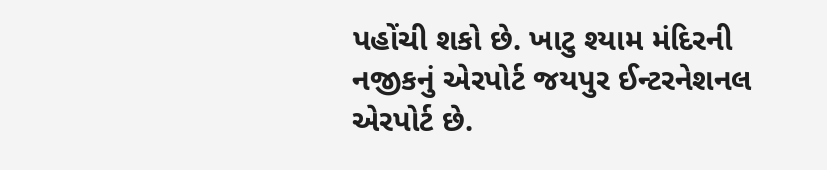પહોંચી શકો છે. ખાટુ શ્યામ મંદિરની નજીકનું એરપોર્ટ જયપુર ઈન્ટરનેશનલ એરપોર્ટ છે.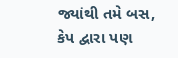જ્યાંથી તમે બસ, કેપ દ્વારા પણ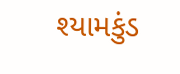શ્યામકુંડ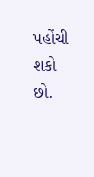પહોંચી શકો છો.